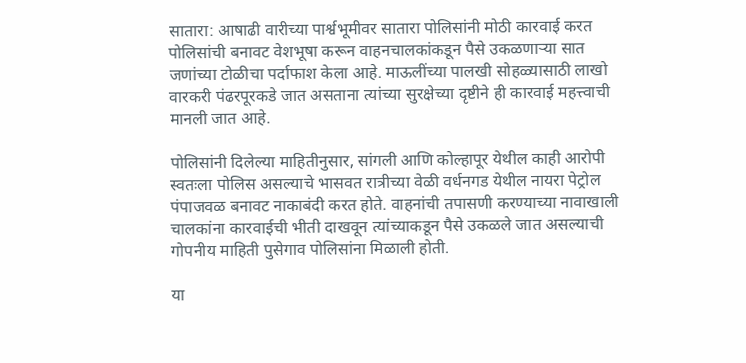सातारा: आषाढी वारीच्या पार्श्वभूमीवर सातारा पोलिसांनी मोठी कारवाई करत पोलिसांची बनावट वेशभूषा करून वाहनचालकांकडून पैसे उकळणाऱ्या सात जणांच्या टोळीचा पर्दाफाश केला आहे. माऊलींच्या पालखी सोहळ्यासाठी लाखो वारकरी पंढरपूरकडे जात असताना त्यांच्या सुरक्षेच्या दृष्टीने ही कारवाई महत्त्वाची मानली जात आहे.

पोलिसांनी दिलेल्या माहितीनुसार, सांगली आणि कोल्हापूर येथील काही आरोपी स्वतःला पोलिस असल्याचे भासवत रात्रीच्या वेळी वर्धनगड येथील नायरा पेट्रोल पंपाजवळ बनावट नाकाबंदी करत होते. वाहनांची तपासणी करण्याच्या नावाखाली चालकांना कारवाईची भीती दाखवून त्यांच्याकडून पैसे उकळले जात असल्याची गोपनीय माहिती पुसेगाव पोलिसांना मिळाली होती.

या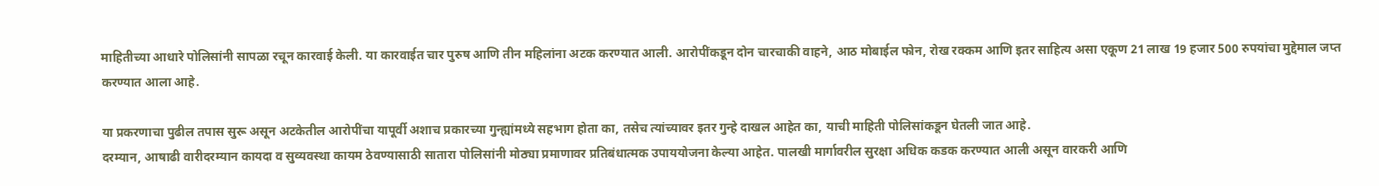माहितीच्या आधारे पोलिसांनी सापळा रचून कारवाई केली. या कारवाईत चार पुरुष आणि तीन महिलांना अटक करण्यात आली. आरोपींकडून दोन चारचाकी वाहने, आठ मोबाईल फोन, रोख रक्कम आणि इतर साहित्य असा एकूण 21 लाख 19 हजार 500 रुपयांचा मुद्देमाल जप्त करण्यात आला आहे.

या प्रकरणाचा पुढील तपास सुरू असून अटकेतील आरोपींचा यापूर्वी अशाच प्रकारच्या गुन्ह्यांमध्ये सहभाग होता का, तसेच त्यांच्यावर इतर गुन्हे दाखल आहेत का, याची माहिती पोलिसांकडून घेतली जात आहे.
दरम्यान, आषाढी वारीदरम्यान कायदा व सुव्यवस्था कायम ठेवण्यासाठी सातारा पोलिसांनी मोठ्या प्रमाणावर प्रतिबंधात्मक उपाययोजना केल्या आहेत. पालखी मार्गावरील सुरक्षा अधिक कडक करण्यात आली असून वारकरी आणि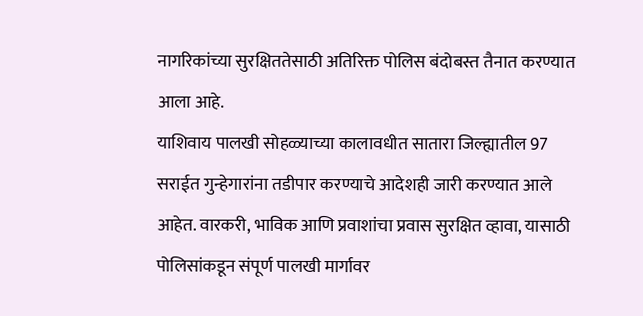नागरिकांच्या सुरक्षिततेसाठी अतिरिक्त पोलिस बंदोबस्त तैनात करण्यात आला आहे.
याशिवाय पालखी सोहळ्याच्या कालावधीत सातारा जिल्ह्यातील 97 सराईत गुन्हेगारांना तडीपार करण्याचे आदेशही जारी करण्यात आले आहेत. वारकरी, भाविक आणि प्रवाशांचा प्रवास सुरक्षित व्हावा, यासाठी पोलिसांकडून संपूर्ण पालखी मार्गावर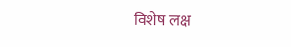विशेष लक्ष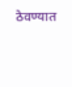ठेवण्यात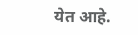येत आहे.